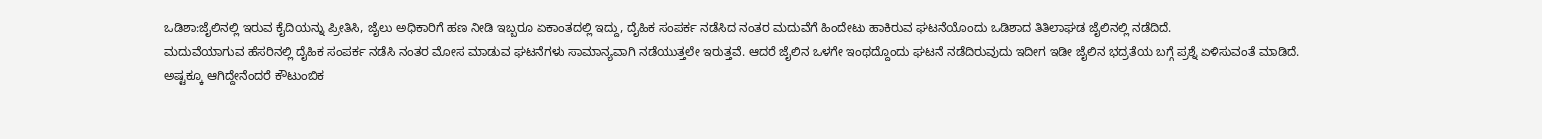ಒಡಿಶಾ:ಜೈಲಿನಲ್ಲಿ ಇರುವ ಕೈದಿಯನ್ನು ಪ್ರೀತಿಸಿ, ಜೈಲು ಅಧಿಕಾರಿಗೆ ಹಣ ನೀಡಿ ಇಬ್ಬರೂ ಏಕಾಂತದಲ್ಲಿ ಇದ್ದು, ದೈಹಿಕ ಸಂಪರ್ಕ ನಡೆಸಿದ ನಂತರ ಮದುವೆಗೆ ಹಿಂದೇಟು ಹಾಕಿರುವ ಘಟನೆಯೊಂದು ಒಡಿಶಾದ ತಿತಿಲಾಘಡ ಜೈಲಿನಲ್ಲಿ ನಡೆದಿದೆ.
ಮದುವೆಯಾಗುವ ಹೆಸರಿನಲ್ಲಿ ದೈಹಿಕ ಸಂಪರ್ಕ ನಡೆಸಿ ನಂತರ ಮೋಸ ಮಾಡುವ ಘಟನೆಗಳು ಸಾಮಾನ್ಯವಾಗಿ ನಡೆಯುತ್ತಲೇ ಇರುತ್ತವೆ. ಆದರೆ ಜೈಲಿನ ಒಳಗೇ ಇಂಥದ್ದೊಂದು ಘಟನೆ ನಡೆದಿರುವುದು ಇದೀಗ ಇಡೀ ಜೈಲಿನ ಭದ್ರತೆಯ ಬಗ್ಗೆ ಪ್ರಶ್ನೆ ಏಳಿಸುವಂತೆ ಮಾಡಿದೆ.
ಅಷ್ಟಕ್ಕೂ ಆಗಿದ್ದೇನೆಂದರೆ ಕೌಟುಂಬಿಕ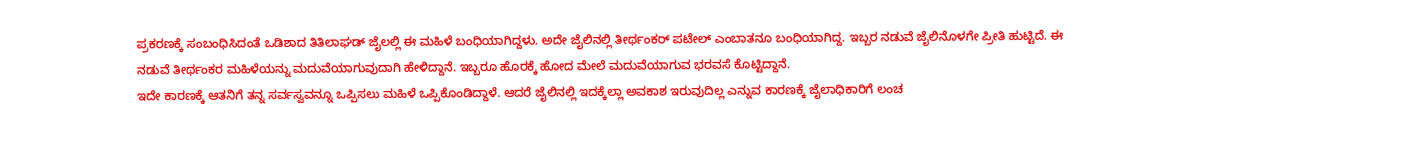ಪ್ರಕರಣಕ್ಕೆ ಸಂಬಂಧಿಸಿದಂತೆ ಒಡಿಶಾದ ತಿತಿಲಾಘಡ್ ಜೈಲಲ್ಲಿ ಈ ಮಹಿಳೆ ಬಂಧಿಯಾಗಿದ್ದಳು. ಅದೇ ಜೈಲಿನಲ್ಲಿ ತೀರ್ಥಂಕರ್ ಪಟೇಲ್ ಎಂಬಾತನೂ ಬಂಧಿಯಾಗಿದ್ದ. ಇಬ್ಬರ ನಡುವೆ ಜೈಲಿನೊಳಗೇ ಪ್ರೀತಿ ಹುಟ್ಟಿದೆ. ಈ ನಡುವೆ ತೀರ್ಥಂಕರ ಮಹಿಳೆಯನ್ನು ಮದುವೆಯಾಗುವುದಾಗಿ ಹೇಳಿದ್ದಾನೆ. ಇಬ್ಬರೂ ಹೊರಕ್ಕೆ ಹೋದ ಮೇಲೆ ಮದುವೆಯಾಗುವ ಭರವಸೆ ಕೊಟ್ಟಿದ್ದಾನೆ.
ಇದೇ ಕಾರಣಕ್ಕೆ ಆತನಿಗೆ ತನ್ನ ಸರ್ವಸ್ವವನ್ನೂ ಒಪ್ಪಿಸಲು ಮಹಿಳೆ ಒಪ್ಪಿಕೊಂಡಿದ್ದಾಳೆ. ಆದರೆ ಜೈಲಿನಲ್ಲಿ ಇದಕ್ಕೆಲ್ಲಾ ಅವಕಾಶ ಇರುವುದಿಲ್ಲ ಎನ್ನುವ ಕಾರಣಕ್ಕೆ ಜೈಲಾಧಿಕಾರಿಗೆ ಲಂಚ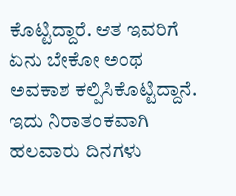ಕೊಟ್ಟಿದ್ದಾರೆ. ಆತ ಇವರಿಗೆ ಏನು ಬೇಕೋ ಅಂಥ ಅವಕಾಶ ಕಲ್ಪಿಸಿಕೊಟ್ಟಿದ್ದಾನೆ. ಇದು ನಿರಾತಂಕವಾಗಿ ಹಲವಾರು ದಿನಗಳು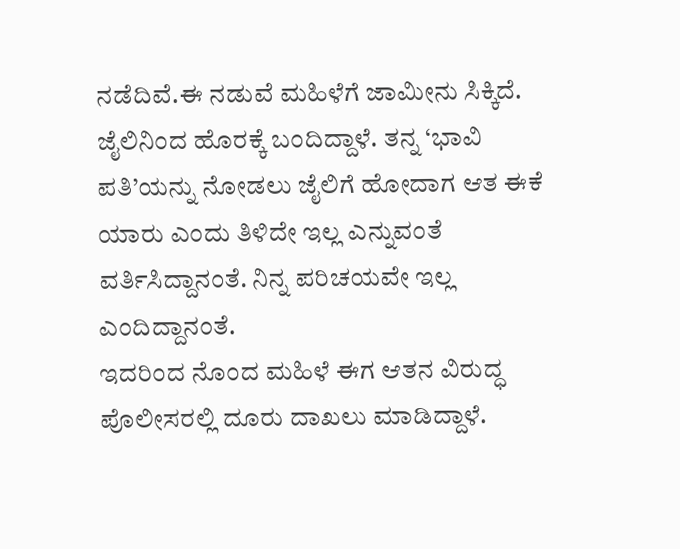ನಡೆದಿವೆ.ಈ ನಡುವೆ ಮಹಿಳೆಗೆ ಜಾಮೀನು ಸಿಕ್ಕಿದೆ. ಜೈಲಿನಿಂದ ಹೊರಕ್ಕೆ ಬಂದಿದ್ದಾಳೆ. ತನ್ನ ‘ಭಾವಿ ಪತಿ’ಯನ್ನು ನೋಡಲು ಜೈಲಿಗೆ ಹೋದಾಗ ಆತ ಈಕೆ ಯಾರು ಎಂದು ತಿಳಿದೇ ಇಲ್ಲ ಎನ್ನುವಂತೆ ವರ್ತಿಸಿದ್ದಾನಂತೆ. ನಿನ್ನ ಪರಿಚಯವೇ ಇಲ್ಲ ಎಂದಿದ್ದಾನಂತೆ.
ಇದರಿಂದ ನೊಂದ ಮಹಿಳೆ ಈಗ ಆತನ ವಿರುದ್ಧ ಪೊಲೀಸರಲ್ಲಿ ದೂರು ದಾಖಲು ಮಾಡಿದ್ದಾಳೆ.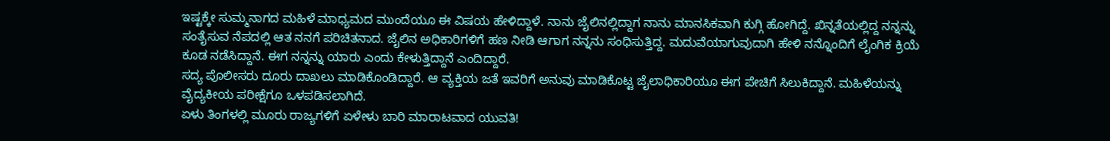ಇಷ್ಟಕ್ಕೇ ಸುಮ್ಮನಾಗದ ಮಹಿಳೆ ಮಾಧ್ಯಮದ ಮುಂದೆಯೂ ಈ ವಿಷಯ ಹೇಳಿದ್ದಾಳೆ. ನಾನು ಜೈಲಿನಲ್ಲಿದ್ದಾಗ ನಾನು ಮಾನಸಿಕವಾಗಿ ಕುಗ್ಗಿ ಹೋಗಿದ್ದೆ. ಖಿನ್ನತೆಯಲ್ಲಿದ್ದ ನನ್ನನ್ನು ಸಂತೈಸುವ ನೆಪದಲ್ಲಿ ಆತ ನನಗೆ ಪರಿಚಿತನಾದ. ಜೈಲಿನ ಅಧಿಕಾರಿಗಳಿಗೆ ಹಣ ನೀಡಿ ಆಗಾಗ ನನ್ನನು ಸಂಧಿಸುತ್ತಿದ್ದ. ಮದುವೆಯಾಗುವುದಾಗಿ ಹೇಳಿ ನನ್ನೊಂದಿಗೆ ಲೈಂಗಿಕ ಕ್ರಿಯೆ ಕೂಡ ನಡೆಸಿದ್ದಾನೆ. ಈಗ ನನ್ನನ್ನು ಯಾರು ಎಂದು ಕೇಳುತ್ತಿದ್ದಾನೆ ಎಂದಿದ್ದಾರೆ.
ಸದ್ಯ ಪೊಲೀಸರು ದೂರು ದಾಖಲು ಮಾಡಿಕೊಂಡಿದ್ದಾರೆ. ಆ ವ್ಯಕ್ತಿಯ ಜತೆ ಇವರಿಗೆ ಅನುವು ಮಾಡಿಕೊಟ್ಟ ಜೈಲಾಧಿಕಾರಿಯೂ ಈಗ ಪೇಚಿಗೆ ಸಿಲುಕಿದ್ದಾನೆ. ಮಹಿಳೆಯನ್ನು ವೈದ್ಯಕೀಯ ಪರೀಕ್ಷೆಗೂ ಒಳಪಡಿಸಲಾಗಿದೆ.
ಏಳು ತಿಂಗಳಲ್ಲಿ ಮೂರು ರಾಜ್ಯಗಳಿಗೆ ಏಳೇಳು ಬಾರಿ ಮಾರಾಟವಾದ ಯುವತಿ!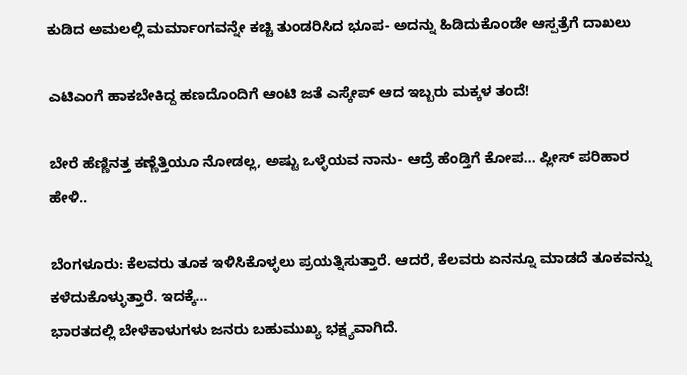ಕುಡಿದ ಅಮಲಲ್ಲಿ ಮರ್ಮಾಂಗವನ್ನೇ ಕಚ್ಚಿ ತುಂಡರಿಸಿದ ಭೂಪ- ಅದನ್ನು ಹಿಡಿದುಕೊಂಡೇ ಆಸ್ಪತ್ರೆಗೆ ದಾಖಲು

ಎಟಿಎಂಗೆ ಹಾಕಬೇಕಿದ್ದ ಹಣದೊಂದಿಗೆ ಆಂಟಿ ಜತೆ ಎಸ್ಕೇಪ್ ಆದ ಇಬ್ಬರು ಮಕ್ಕಳ ತಂದೆ!

ಬೇರೆ ಹೆಣ್ಣಿನತ್ತ ಕಣ್ಣೆತ್ತಿಯೂ ನೋಡಲ್ಲ, ಅಷ್ಟು ಒಳ್ಳೆಯವ ನಾನು- ಆದ್ರೆ ಹೆಂಡ್ತಿಗೆ ಕೋಪ… ಪ್ಲೀಸ್ ಪರಿಹಾರ ಹೇಳಿ..

ಬೆಂಗಳೂರು: ಕೆಲವರು ತೂಕ ಇಳಿಸಿಕೊಳ್ಳಲು ಪ್ರಯತ್ನಿಸುತ್ತಾರೆ. ಆದರೆ, ಕೆಲವರು ಏನನ್ನೂ ಮಾಡದೆ ತೂಕವನ್ನು ಕಳೆದುಕೊಳ್ಳುತ್ತಾರೆ. ಇದಕ್ಕೆ…
ಭಾರತದಲ್ಲಿ ಬೇಳೆಕಾಳುಗಳು ಜನರು ಬಹುಮುಖ್ಯ ಭಕ್ಷ್ಯವಾಗಿದೆ.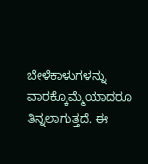ಬೇಳೆಕಾಳುಗಳನ್ನು ವಾರಕ್ಕೊಮ್ಮೆಯಾದರೂ ತಿನ್ನಲಾಗುತ್ತದೆ. ಈ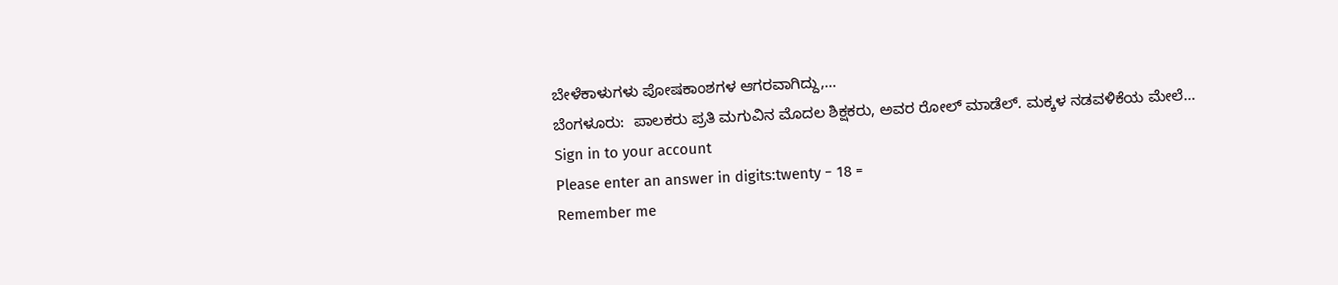ಬೇಳೆಕಾಳುಗಳು ಪೋಷಕಾಂಶಗಳ ಆಗರವಾಗಿದ್ದು,…
ಬೆಂಗಳೂರು:  ಪಾಲಕರು ಪ್ರತಿ ಮಗುವಿನ ಮೊದಲ ಶಿಕ್ಷಕರು, ಅವರ ರೋಲ್ ಮಾಡೆಲ್. ಮಕ್ಕಳ ನಡವಳಿಕೆಯ ಮೇಲೆ…
Sign in to your account
Please enter an answer in digits:twenty − 18 =
Remember me